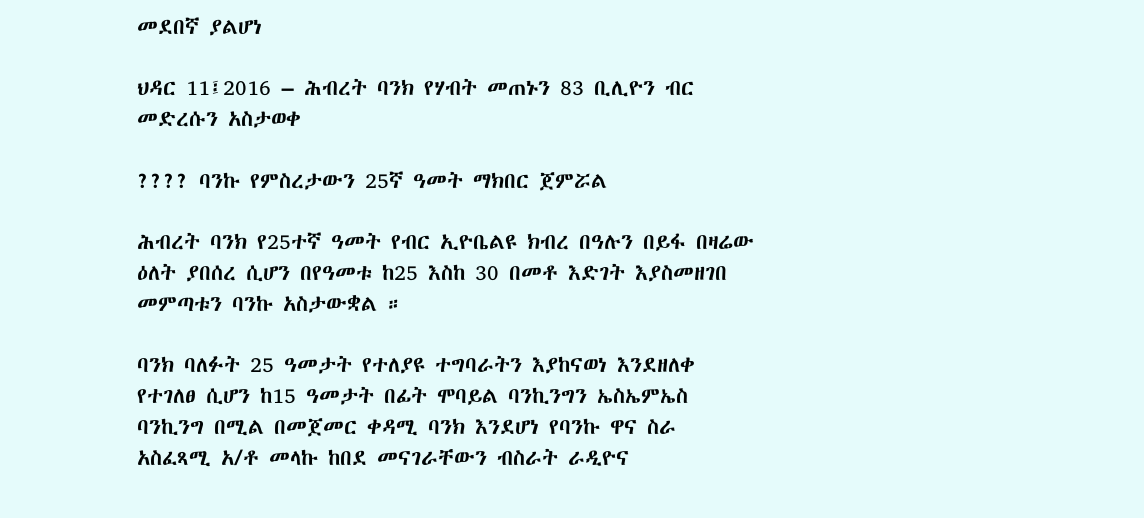መደበኛ ያልሆነ

ህዳር 11፤2016 – ሕብረት ባንክ የሃብት መጠኑን 83 ቢሊዮን ብር መድረሱን አስታወቀ

???? ባንኩ የምስረታውን 25ኛ ዓመት ማክበር ጀምሯል

ሕብረት ባንክ የ25ተኛ ዓመት የብር ኢዮቤልዩ ክብረ በዓሉን በይፋ በዛሬው ዕለት ያበሰረ ሲሆን በየዓመቱ ከ25 እስከ 30 በመቶ እድገት እያስመዘገበ  መምጣቱን ባንኩ አስታውቋል ።

ባንክ ባለፉት 25 ዓመታት የተለያዩ ተግባራትን እያከናወነ እንደዘለቀ የተገለፀ ሲሆን ከ15 ዓመታት በፊት ሞባይል ባንኪንግን ኤስኤምኤስ ባንኪንግ በሚል በመጀመር ቀዳሚ ባንክ እንደሆነ የባንኩ ዋና ስራ አስፈጻሚ አ/ቶ መላኩ ከበደ መናገራቸውን ብስራት ራዲዮና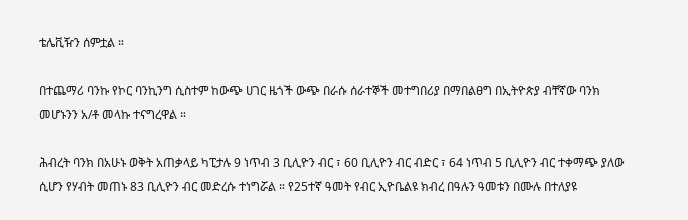ቴሌቪዥን ሰምቷል ።

በተጨማሪ ባንኩ የኮር ባንኪንግ ሲስተም ከውጭ ሀገር ዜጎች ውጭ በራሱ ሰራተኞች መተግበሪያ በማበልፀግ በኢትዮጵያ ብቸኛው ባንክ መሆኑንን አ/ቶ መላኩ ተናግረዋል ።

ሕብረት ባንክ በአሁኑ ወቅት አጠቃላይ ካፒታሉ 9 ነጥብ 3 ቢሊዮን ብር ፣ 60 ቢሊዮን ብር ብድር ፣ 64 ነጥብ 5 ቢሊዮን ብር ተቀማጭ ያለው ሲሆን የሃብት መጠኑ 83 ቢሊዮን ብር መድረሱ ተነግሯል ። የ25ተኛ ዓመት የብር ኢዮቤልዩ ክብረ በዓሉን ዓመቱን በሙሉ በተለያዩ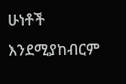ሁነቶች እንደሚያከብርም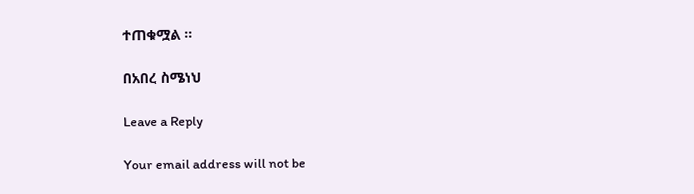ተጠቁሟል ።

በአበረ ስሜነህ

Leave a Reply

Your email address will not be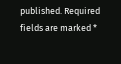published. Required fields are marked *